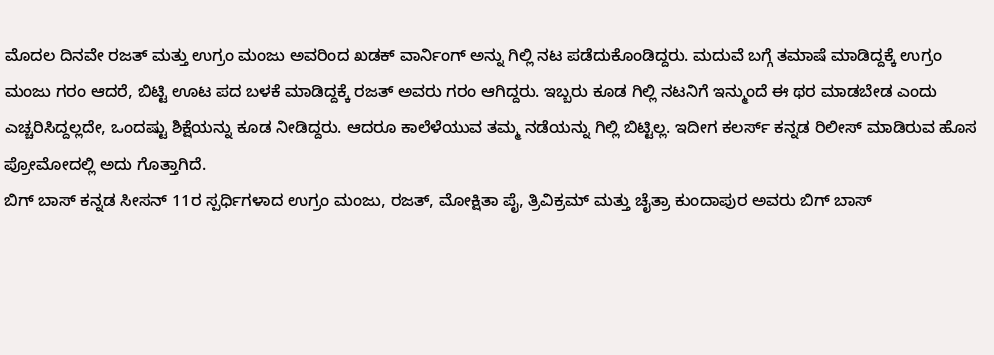ಮೊದಲ ದಿನವೇ ರಜತ್ ಮತ್ತು ಉಗ್ರಂ ಮಂಜು ಅವರಿಂದ ಖಡಕ್ ವಾರ್ನಿಂಗ್ ಅನ್ನು ಗಿಲ್ಲಿ ನಟ ಪಡೆದುಕೊಂಡಿದ್ದರು. ಮದುವೆ ಬಗ್ಗೆ ತಮಾಷೆ ಮಾಡಿದ್ದಕ್ಕೆ ಉಗ್ರಂ ಮಂಜು ಗರಂ ಆದರೆ, ಬಿಟ್ಟಿ ಊಟ ಪದ ಬಳಕೆ ಮಾಡಿದ್ದಕ್ಕೆ ರಜತ್ ಅವರು ಗರಂ ಆಗಿದ್ದರು. ಇಬ್ಬರು ಕೂಡ ಗಿಲ್ಲಿ ನಟನಿಗೆ ಇನ್ಮುಂದೆ ಈ ಥರ ಮಾಡಬೇಡ ಎಂದು ಎಚ್ಚರಿಸಿದ್ದಲ್ಲದೇ, ಒಂದಷ್ಟು ಶಿಕ್ಷೆಯನ್ನು ಕೂಡ ನೀಡಿದ್ದರು. ಆದರೂ ಕಾಲೆಳೆಯುವ ತಮ್ಮ ನಡೆಯನ್ನು ಗಿಲ್ಲಿ ಬಿಟ್ಟಿಲ್ಲ. ಇದೀಗ ಕಲರ್ಸ್ ಕನ್ನಡ ರಿಲೀಸ್ ಮಾಡಿರುವ ಹೊಸ ಪ್ರೋಮೋದಲ್ಲಿ ಅದು ಗೊತ್ತಾಗಿದೆ.
ಬಿಗ್ ಬಾಸ್ ಕನ್ನಡ ಸೀಸನ್ 11ರ ಸ್ಪರ್ಧಿಗಳಾದ ಉಗ್ರಂ ಮಂಜು, ರಜತ್, ಮೋಕ್ಷಿತಾ ಪೈ, ತ್ರಿವಿಕ್ರಮ್ ಮತ್ತು ಚೈತ್ರಾ ಕುಂದಾಪುರ ಅವರು ಬಿಗ್ ಬಾಸ್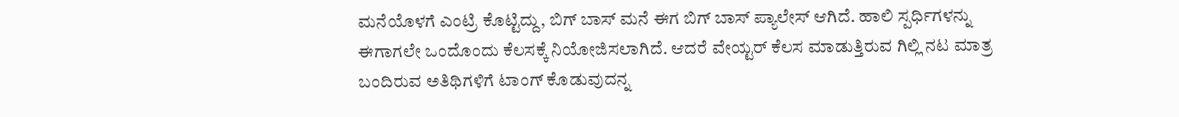ಮನೆಯೊಳಗೆ ಎಂಟ್ರಿ ಕೊಟ್ಟಿದ್ದು, ಬಿಗ್ ಬಾಸ್ ಮನೆ ಈಗ ಬಿಗ್ ಬಾಸ್ ಪ್ಯಾಲೇಸ್ ಆಗಿದೆ. ಹಾಲಿ ಸ್ಪರ್ಧಿಗಳನ್ನು ಈಗಾಗಲೇ ಒಂದೊಂದು ಕೆಲಸಕ್ಕೆ ನಿಯೋಜಿಸಲಾಗಿದೆ. ಆದರೆ ವೇಯ್ಟರ್ ಕೆಲಸ ಮಾಡುತ್ತಿರುವ ಗಿಲ್ಲಿ ನಟ ಮಾತ್ರ ಬಂದಿರುವ ಅತಿಥಿಗಳಿಗೆ ಟಾಂಗ್ ಕೊಡುವುದನ್ನ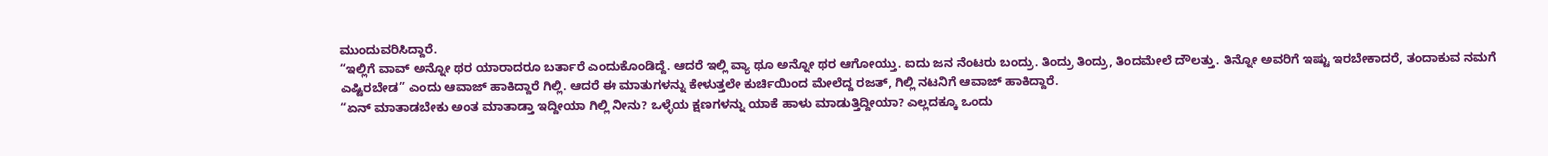ಮುಂದುವರಿಸಿದ್ದಾರೆ.
“ಇಲ್ಲಿಗೆ ವಾವ್ ಅನ್ನೋ ಥರ ಯಾರಾದರೂ ಬರ್ತಾರೆ ಎಂದುಕೊಂಡಿದ್ದೆ. ಆದರೆ ಇಲ್ಲಿ ವ್ಯಾ ಥೂ ಅನ್ನೋ ಥರ ಆಗೋಯ್ತು. ಐದು ಜನ ನೆಂಟರು ಬಂದ್ರು. ತಿಂದ್ರು ತಿಂದ್ರು, ತಿಂದಮೇಲೆ ದೌಲತ್ತು. ತಿನ್ನೋ ಅವರಿಗೆ ಇಷ್ಟು ಇರಬೇಕಾದರೆ, ತಂದಾಕುವ ನಮಗೆ ಎಷ್ಟಿರಬೇಡ” ಎಂದು ಆವಾಜ್ ಹಾಕಿದ್ದಾರೆ ಗಿಲ್ಲಿ. ಆದರೆ ಈ ಮಾತುಗಳನ್ನು ಕೇಳುತ್ತಲೇ ಕುರ್ಚಿಯಿಂದ ಮೇಲೆದ್ದ ರಜತ್, ಗಿಲ್ಲಿ ನಟನಿಗೆ ಆವಾಜ್ ಹಾಕಿದ್ದಾರೆ.
“ಏನ್ ಮಾತಾಡಬೇಕು ಅಂತ ಮಾತಾಡ್ತಾ ಇದ್ದೀಯಾ ಗಿಲ್ಲಿ ನೀನು? ಒಳ್ಳೆಯ ಕ್ಷಣಗಳನ್ನು ಯಾಕೆ ಹಾಳು ಮಾಡುತ್ತಿದ್ದೀಯಾ? ಎಲ್ಲದಕ್ಕೂ ಒಂದು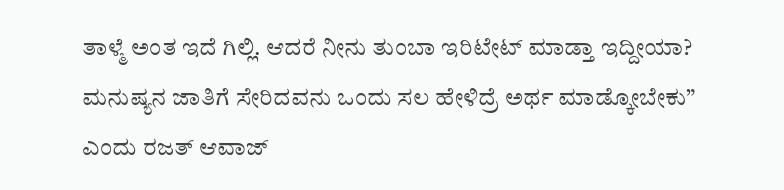ತಾಳ್ಮೆ ಅಂತ ಇದೆ ಗಿಲ್ಲಿ. ಆದರೆ ನೀನು ತುಂಬಾ ಇರಿಟೇಟ್ ಮಾಡ್ತಾ ಇದ್ದೀಯಾ? ಮನುಷ್ಯನ ಜಾತಿಗೆ ಸೇರಿದವನು ಒಂದು ಸಲ ಹೇಳಿದ್ರೆ ಅರ್ಥ ಮಾಡ್ಕೋಬೇಕು” ಎಂದು ರಜತ್ ಆವಾಜ್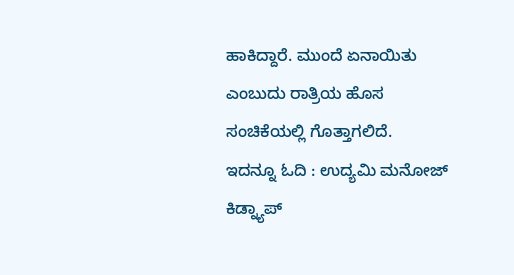ಹಾಕಿದ್ದಾರೆ. ಮುಂದೆ ಏನಾಯಿತು ಎಂಬುದು ರಾತ್ರಿಯ ಹೊಸ ಸಂಚಿಕೆಯಲ್ಲಿ ಗೊತ್ತಾಗಲಿದೆ.
ಇದನ್ನೂ ಓದಿ : ಉದ್ಯಮಿ ಮನೋಜ್ ಕಿಡ್ನ್ಯಾಪ್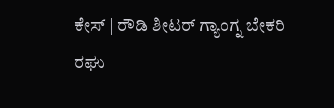ಕೇಸ್ | ರೌಡಿ ಶೀಟರ್ ಗ್ಯಾಂಗ್ನ ಬೇಕರಿ ರಘು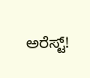ಅರೆಸ್ಟ್!